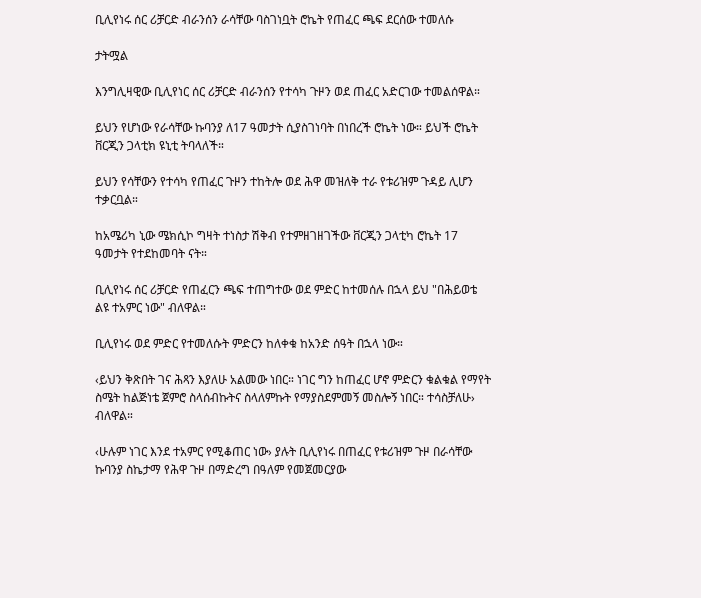ቢሊየነሩ ሰር ሪቻርድ ብራንሰን ራሳቸው ባስገነቧት ሮኬት የጠፈር ጫፍ ደርሰው ተመለሱ

ታትሟል

እንግሊዛዊው ቢሊየነር ሰር ሪቻርድ ብራንሰን የተሳካ ጉዞን ወደ ጠፈር አድርገው ተመልሰዋል።

ይህን የሆነው የራሳቸው ኩባንያ ለ17 ዓመታት ሲያስገነባት በነበረች ሮኬት ነው። ይህች ሮኬት ቨርጂን ጋላቲክ ዩኒቲ ትባላለች።

ይህን የሳቸውን የተሳካ የጠፈር ጉዞን ተከትሎ ወደ ሕዋ መዝለቅ ተራ የቱሪዝም ጉዳይ ሊሆን ተቃርቧል።

ከአሜሪካ ኒው ሜክሲኮ ግዛት ተነስታ ሽቅብ የተምዘገዘገችው ቨርጂን ጋላቲካ ሮኬት 17 ዓመታት የተደከመባት ናት።

ቢሊየነሩ ሰር ሪቻርድ የጠፈርን ጫፍ ተጠግተው ወደ ምድር ከተመሰሉ በኋላ ይህ "በሕይወቴ ልዩ ተአምር ነው" ብለዋል።

ቢሊየነሩ ወደ ምድር የተመለሱት ምድርን ከለቀቁ ከአንድ ሰዓት በኋላ ነው።

‹ይህን ቅጽበት ገና ሕጻን እያለሁ አልመው ነበር። ነገር ግን ከጠፈር ሆኖ ምድርን ቁልቁል የማየት ስሜት ከልጅነቴ ጀምሮ ስላሰብኩትና ስላለምኩት የማያስደምመኝ መስሎኝ ነበር። ተሳስቻለሁ› ብለዋል።

‹ሁሉም ነገር እንደ ተአምር የሚቆጠር ነው› ያሉት ቢሊየነሩ በጠፈር የቱሪዝም ጉዞ በራሳቸው ኩባንያ ስኬታማ የሕዋ ጉዞ በማድረግ በዓለም የመጀመርያው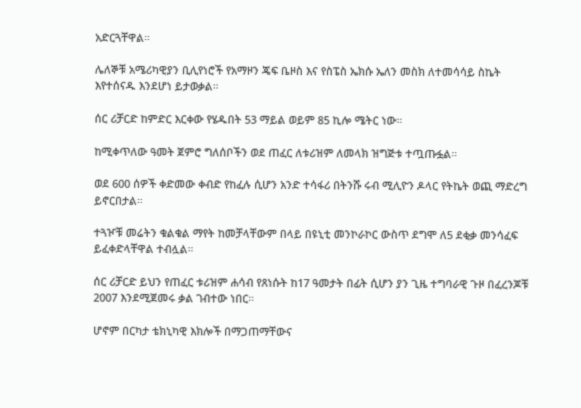አድርጓቸዋል።

ሌለኞቹ አሜሪካዊያን ቢሊየነሮች የአማዞን ጄፍ ቤዞስ እና የስፔስ ኤክሱ ኤለን መስክ ለተመሳሳይ ስኬት እየተሰናዱ እንደሆነ ይታወቃል።

ሰር ሪቻርድ ከምድር እርቀው የሄዱበት 53 ማይል ወይም 85 ኪሎ ሜትር ነው።

ከሚቀጥለው ዓመት ጀምሮ ግለሰቦችን ወደ ጠፈር ለቱሪዝም ለመላክ ዝግጅቱ ተጧጡፏል።

ወደ 600 ሰዎች ቀድመው ቀብድ የከፈሉ ሲሆን አንድ ተሳፋሪ በትንሹ ሩብ ሚሊዮን ዶላር የትኬት ወጪ ማድረግ ይኖርበታል።

ተጓዦቹ መሬትን ቁልቁል ማየት ከመቻላቸውም በላይ በዩኒቲ መንኮራኮር ውስጥ ደግሞ ለ5 ደቂቃ መንሳፈፍ ይፈቀድላቸዋል ተብሏል።

ሰር ሪቻርድ ይህን የጠፈር ቱሪዝም ሐሳብ የጸነሱት ከ17 ዓመታት በፊት ሲሆን ያን ጊዜ ተግባራዊ ጉዞ በፈረንጆቹ 2007 እንደሚጀመሩ ቃል ገብተው ነበር።

ሆኖም በርካታ ቴክኒካዊ እክሎች በማጋጠማቸውና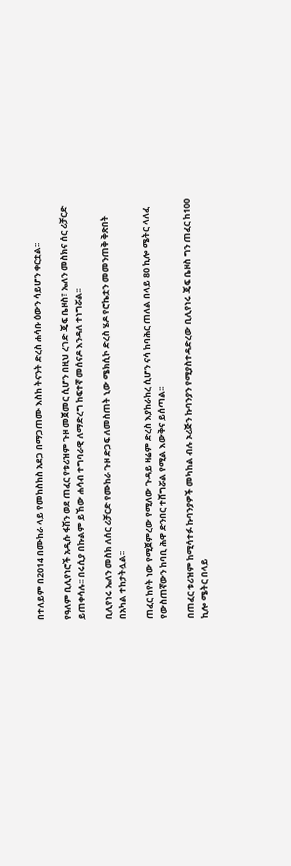በተለይም በ2014 በሙከራ ላይ የመከስከስ አደጋ በማጋጠሙ እስከ ትናንት ድረስ ሐሳቡ ዕውን ሳይሆን ቀርቷል፡፡

የዓለም ቢሊየነሮች አዲሱ ፋሽን ወደ ጠፈር የቱሪዝም ጉዞ መጀመር ሲሆን በዚህ ረገድ ጄፍ ቤዞስ፣ ኤለን መስክና ሰር ሪቻርድ ይጠቀሳሉ፡፡ በሩሲያ በኩልም ይኸው ሐሳብ ተግባራዊ ለማድረግ ከፍተኛ መሰናዶ እንዳለ ተነግሯል፡፡

ቢሊየነሩ ኤለን መስክ ለሰር ሪቻርድ የሙከራ ጉዞ ድጋፍ ለመስጠት ኒው ሜክሲኮ ድረስ ሄዶ የሮኬቷን መመንጠቅ ቅጽበት በአካል ተከታትሏል፡፡

ጠፈር ከየት ነው የሚጀምረው የሚለው ጉዳይ ዛሬም ድረስ እያከራከረ ሲሆን ናሳ ከባሕር ጠለል በላይ 80 ኪሎ ሜትር ላለፈ የውስጠኛውን ከባቢ ሕዋ ድንበር ተሸግሯል የሚል እውቅና ይሰጣል፡፡

በጠፈር ቱሪዝም ከሚሳተፉ ኩባንያዎች መካከል ብሉ ኦሪጅን ኩባንያን የሚያስተዳድረው ቢሊየነሩ ጄፍ ቤዞስ ግን ጠፈር ከ100 ኪሎ ሜትር በላይ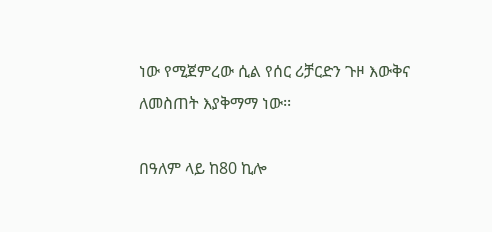ነው የሚጀምረው ሲል የሰር ሪቻርድን ጉዞ እውቅና ለመስጠት እያቅማማ ነው፡፡

በዓለም ላይ ከ80 ኪሎ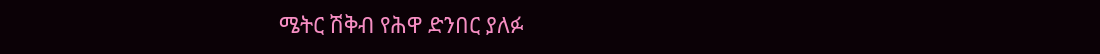ሜትር ሽቅብ የሕዋ ድንበር ያለፉ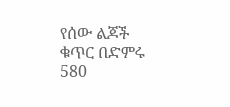የሰው ልጆች ቁጥር በድምሩ 580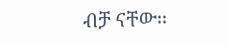ብቻ ናቸው፡፡